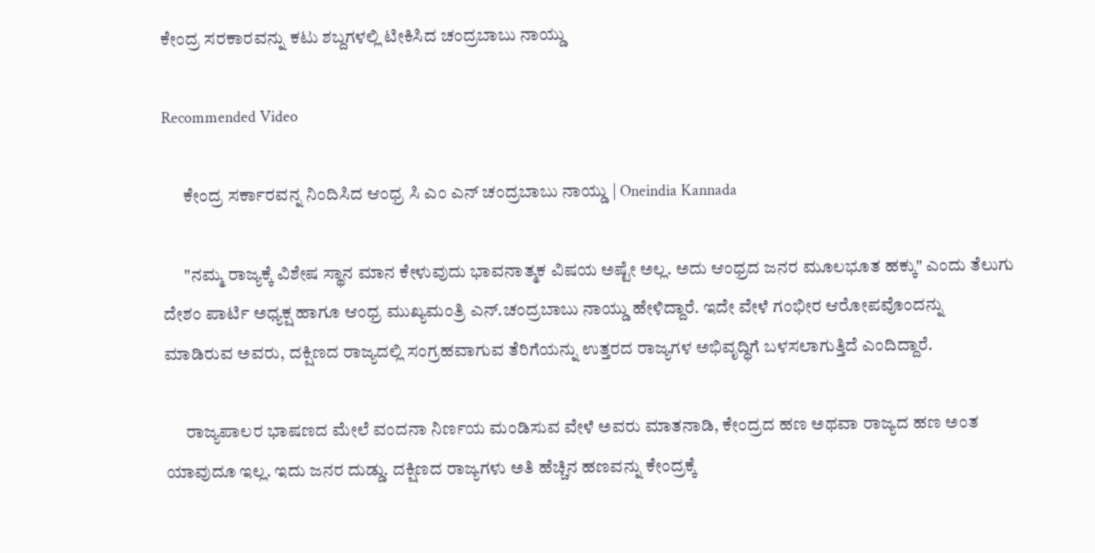ಕೇಂದ್ರ ಸರಕಾರವನ್ನು ಕಟು ಶಬ್ದಗಳಲ್ಲಿ ಟೀಕಿಸಿದ ಚಂದ್ರಬಾಬು ನಾಯ್ಡು

Recommended Video

      ಕೇಂದ್ರ ಸರ್ಕಾರವನ್ನ ನಿಂದಿಸಿದ ಆಂಧ್ರ ಸಿ ಎಂ ಎನ್ ಚಂದ್ರಬಾಬು ನಾಯ್ಡು | Oneindia Kannada

      "ನಮ್ಮ ರಾಜ್ಯಕ್ಕೆ ವಿಶೇಷ ಸ್ಥಾನ ಮಾನ ಕೇಳುವುದು ಭಾವನಾತ್ಮಕ ವಿಷಯ ಅಷ್ಟೇ ಅಲ್ಲ. ಅದು ಆಂಧ್ರದ ಜನರ ಮೂಲಭೂತ ಹಕ್ಕು" ಎಂದು ತೆಲುಗು ದೇಶಂ ಪಾರ್ಟಿ ಅಧ್ಯಕ್ಷ ಹಾಗೂ ಆಂಧ್ರ ಮುಖ್ಯಮಂತ್ರಿ ಎನ್.ಚಂದ್ರಬಾಬು ನಾಯ್ಡು ಹೇಳಿದ್ದಾರೆ. ಇದೇ ವೇಳೆ ಗಂಭೀರ ಆರೋಪವೊಂದನ್ನು ಮಾಡಿರುವ ಅವರು, ದಕ್ಷಿಣದ ರಾಜ್ಯದಲ್ಲಿ ಸಂಗ್ರಹವಾಗುವ ತೆರಿಗೆಯನ್ನು ಉತ್ತರದ ರಾಜ್ಯಗಳ ಅಭಿವೃದ್ಧಿಗೆ ಬಳಸಲಾಗುತ್ತಿದೆ ಎಂದಿದ್ದಾರೆ.

      ರಾಜ್ಯಪಾಲರ ಭಾಷಣದ ಮೇಲೆ ವಂದನಾ ನಿರ್ಣಯ ಮಂಡಿಸುವ ವೇಳೆ ಅವರು ಮಾತನಾಡಿ, ಕೇಂದ್ರದ ಹಣ ಅಥವಾ ರಾಜ್ಯದ ಹಣ ಅಂತ ಯಾವುದೂ ಇಲ್ಲ. ಇದು ಜನರ ದುಡ್ಡು. ದಕ್ಷಿಣದ ರಾಜ್ಯಗಳು ಅತಿ ಹೆಚ್ಚಿನ ಹಣವನ್ನು ಕೇಂದ್ರಕ್ಕೆ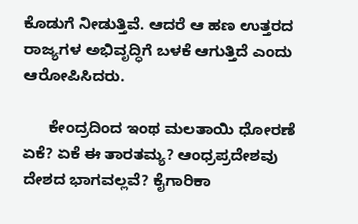ಕೊಡುಗೆ ನೀಡುತ್ತಿವೆ. ಆದರೆ ಆ ಹಣ ಉತ್ತರದ ರಾಜ್ಯಗಳ ಅಭಿವೃದ್ಧಿಗೆ ಬಳಕೆ ಆಗುತ್ತಿದೆ ಎಂದು ಆರೋಪಿಸಿದರು.

      ಕೇಂದ್ರದಿಂದ ಇಂಥ ಮಲತಾಯಿ ಧೋರಣೆ ಏಕೆ? ಏಕೆ ಈ ತಾರತಮ್ಯ? ಆಂಧ್ರಪ್ರದೇಶವು ದೇಶದ ಭಾಗವಲ್ಲವೆ? ಕೈಗಾರಿಕಾ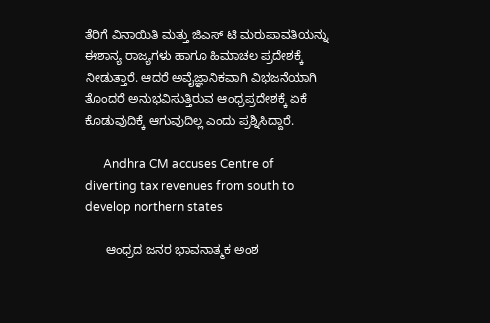ತೆರಿಗೆ ವಿನಾಯಿತಿ ಮತ್ತು ಜಿಎಸ್ ಟಿ ಮರುಪಾವತಿಯನ್ನು ಈಶಾನ್ಯ ರಾಜ್ಯಗಳು ಹಾಗೂ ಹಿಮಾಚಲ ಪ್ರದೇಶಕ್ಕೆ ನೀಡುತ್ತಾರೆ. ಆದರೆ ಅವೈಜ್ಞಾನಿಕವಾಗಿ ವಿಭಜನೆಯಾಗಿ ತೊಂದರೆ ಅನುಭವಿಸುತ್ತಿರುವ ಆಂಧ್ರಪ್ರದೇಶಕ್ಕೆ ಏಕೆ ಕೊಡುವುದಿಕ್ಕೆ ಆಗುವುದಿಲ್ಲ ಎಂದು ಪ್ರಶ್ನಿಸಿದ್ದಾರೆ.

      Andhra CM accuses Centre of diverting tax revenues from south to develop northern states

      ಆಂಧ್ರದ ಜನರ ಭಾವನಾತ್ಮಕ ಅಂಶ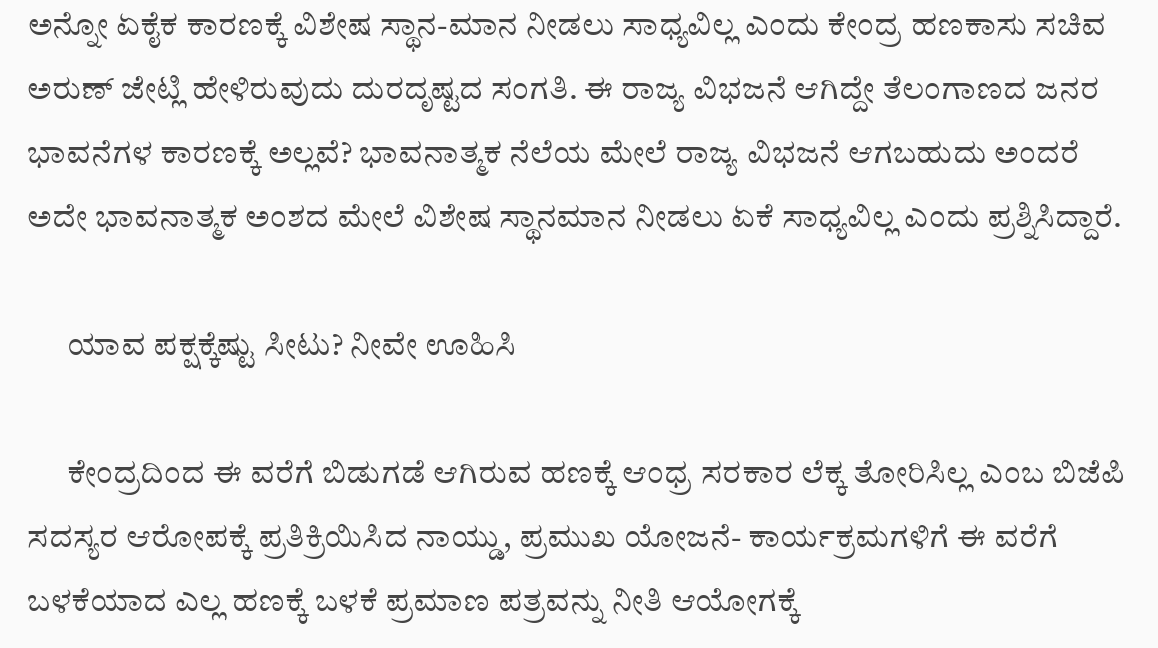ಅನ್ನೋ ಏಕೈಕ ಕಾರಣಕ್ಕೆ ವಿಶೇಷ ಸ್ಥಾನ-ಮಾನ ನೀಡಲು ಸಾಧ್ಯವಿಲ್ಲ ಎಂದು ಕೇಂದ್ರ ಹಣಕಾಸು ಸಚಿವ ಅರುಣ್ ಜೇಟ್ಲಿ ಹೇಳಿರುವುದು ದುರದೃಷ್ಟದ ಸಂಗತಿ. ಈ ರಾಜ್ಯ ವಿಭಜನೆ ಆಗಿದ್ದೇ ತೆಲಂಗಾಣದ ಜನರ ಭಾವನೆಗಳ ಕಾರಣಕ್ಕೆ ಅಲ್ಲವೆ? ಭಾವನಾತ್ಮಕ ನೆಲೆಯ ಮೇಲೆ ರಾಜ್ಯ ವಿಭಜನೆ ಆಗಬಹುದು ಅಂದರೆ ಅದೇ ಭಾವನಾತ್ಮಕ ಅಂಶದ ಮೇಲೆ ವಿಶೇಷ ಸ್ಥಾನಮಾನ ನೀಡಲು ಏಕೆ ಸಾಧ್ಯವಿಲ್ಲ ಎಂದು ಪ್ರಶ್ನಿಸಿದ್ದಾರೆ.

      ಯಾವ ಪಕ್ಷಕ್ಕೆಷ್ಟು ಸೀಟು? ನೀವೇ ಊಹಿಸಿ

      ಕೇಂದ್ರದಿಂದ ಈ ವರೆಗೆ ಬಿಡುಗಡೆ ಆಗಿರುವ ಹಣಕ್ಕೆ ಆಂಧ್ರ ಸರಕಾರ ಲೆಕ್ಕ ತೋರಿಸಿಲ್ಲ ಎಂಬ ಬಿಜೆಪಿ ಸದಸ್ಯರ ಆರೋಪಕ್ಕೆ ಪ್ರತಿಕ್ರಿಯಿಸಿದ ನಾಯ್ಡು, ಪ್ರಮುಖ ಯೋಜನೆ- ಕಾರ್ಯಕ್ರಮಗಳಿಗೆ ಈ ವರೆಗೆ ಬಳಕೆಯಾದ ಎಲ್ಲ ಹಣಕ್ಕೆ ಬಳಕೆ ಪ್ರಮಾಣ ಪತ್ರವನ್ನು ನೀತಿ ಆಯೋಗಕ್ಕೆ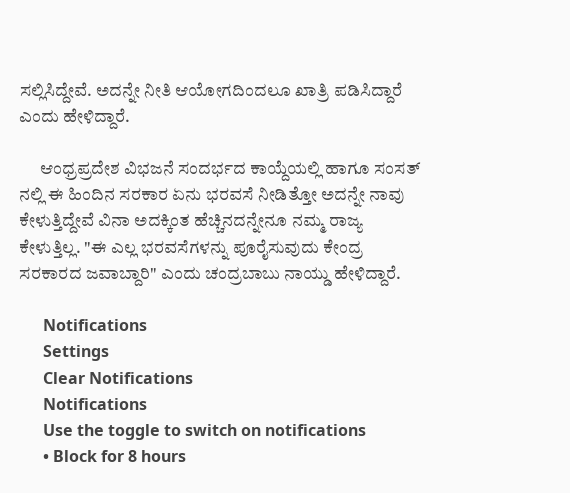ಸಲ್ಲಿಸಿದ್ದೇವೆ. ಅದನ್ನೇ ನೀತಿ ಆಯೋಗದಿಂದಲೂ ಖಾತ್ರಿ ಪಡಿಸಿದ್ದಾರೆ ಎಂದು ಹೇಳಿದ್ದಾರೆ.

      ಆಂಧ್ರಪ್ರದೇಶ ವಿಭಜನೆ ಸಂದರ್ಭದ ಕಾಯ್ದೆಯಲ್ಲಿ ಹಾಗೂ ಸಂಸತ್ ನಲ್ಲಿ ಈ ಹಿಂದಿನ ಸರಕಾರ ಏನು ಭರವಸೆ ನೀಡಿತ್ತೋ ಅದನ್ನೇ ನಾವು ಕೇಳುತ್ತಿದ್ದೇವೆ ವಿನಾ ಅದಕ್ಕಿಂತ ಹೆಚ್ಚಿನದನ್ನೇನೂ ನಮ್ಮ ರಾಜ್ಯ ಕೇಳುತ್ತಿಲ್ಲ. "ಈ ಎಲ್ಲ ಭರವಸೆಗಳನ್ನು ಪೂರೈಸುವುದು ಕೇಂದ್ರ ಸರಕಾರದ ಜವಾಬ್ದಾರಿ" ಎಂದು ಚಂದ್ರಬಾಬು ನಾಯ್ಡು ಹೇಳಿದ್ದಾರೆ.

      Notifications
      Settings
      Clear Notifications
      Notifications
      Use the toggle to switch on notifications
      • Block for 8 hours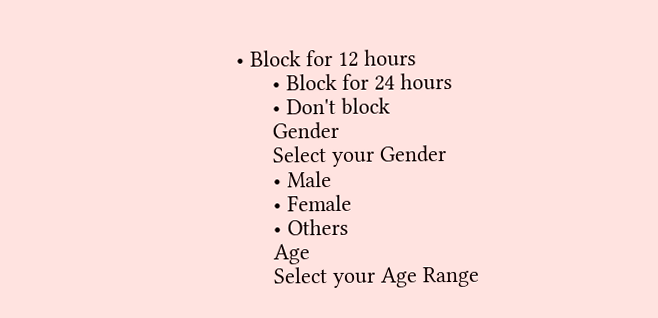• Block for 12 hours
      • Block for 24 hours
      • Don't block
      Gender
      Select your Gender
      • Male
      • Female
      • Others
      Age
      Select your Age Range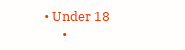• Under 18
      •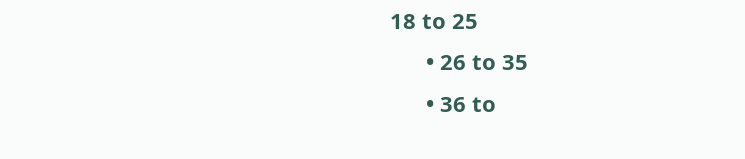18 to 25
      • 26 to 35
      • 36 to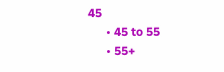45
      • 45 to 55
      • 55+